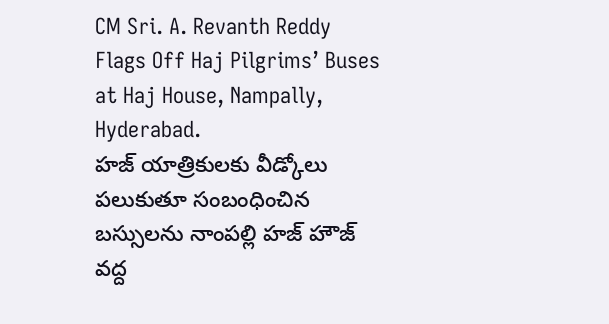CM Sri. A. Revanth Reddy Flags Off Haj Pilgrims’ Buses at Haj House, Nampally, Hyderabad.
హజ్ యాత్రికులకు వీడ్కోలు పలుకుతూ సంబంధించిన బస్సులను నాంపల్లి హజ్ హౌజ్ వద్ద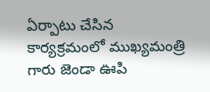ఏర్పాటు చేసిన కార్యక్రమంలో ముఖ్యమంత్రి గారు జెండా ఊపి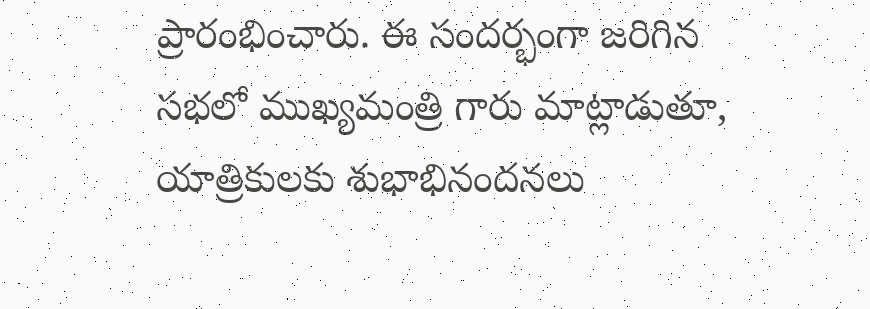ప్రారంభించారు. ఈ సందర్భంగా జరిగిన సభలో ముఖ్యమంత్రి గారు మాట్లాడుతూ, యాత్రికులకు శుభాభినందనలు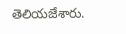తెలియజేశారు.